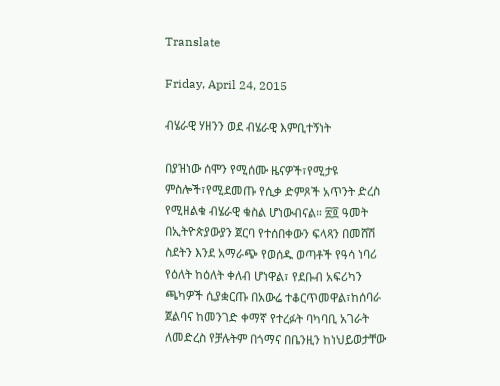Translate

Friday, April 24, 2015

ብሄራዊ ሃዘንን ወደ ብሄራዊ እምቢተኝነት

በያዝነው ሰሞን የሚሰሙ ዜናዎች፣የሚታዩ ምስሎች፣የሚደመጡ የሲቃ ድምጾች አጥንት ድረስ የሚዘልቁ ብሄራዊ ቁስል ሆነውብናል። ፳፬ ዓመት በኢትዮጵያውያን ጀርባ የተሰበቀውን ፍላጻን በመሸሽ ስደትን እንደ አማራጭ የወሰዱ ወጣቶች የዓሳ ነባሪ የዕለት ከዕለት ቀለብ ሆነዋል፣ የደቡብ አፍሪካን ጫካዎች ሲያቋርጡ በአውሬ ተቆርጥመዋል፣ከሰባራ ጀልባና ከመንገድ ቀማኛ የተረፉት ባካባቢ አገራት ለመድረስ የቻሉትም በጎማና በቤንዚን ከነህይወታቸው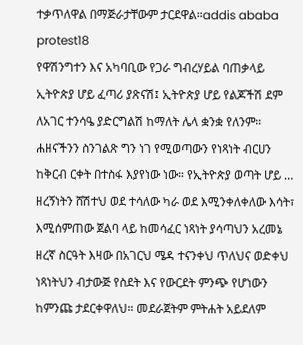ተቃጥለዋል በማጅራታቸውም ታርደዋል።addis ababa protest18
የዋሽንግተን እና አካባቢው የጋራ ግብረሃይል ባጠቃላይ ኢትዮጵያ ሆይ ፈጣሪ ያጽናሽ፤ ኢትዮጵያ ሆይ የልጆችሽ ደም ለአገር ተንሳዔ ያድርግልሽ ከማለት ሌላ ቋንቋ የለንም። ሐዘናችንን ስንገልጽ ግን ነገ የሚወጣውን የነጻነት ብርሀን ከቅርብ ርቀት በተስፋ እያየነው ነው። የኢትዮጵያ ወጣት ሆይ …
ዘረኝነትን ሸሽተህ ወደ ተሳለው ካራ ወደ እሚንቀለቀለው እሳት፣ እሚሰምጠው ጀልባ ላይ ከመሳፈር ነጻነት ያሳጣህን አረመኔ ዘረኛ ስርዓት እዛው በአገርህ ሜዳ ተናንቀህ ጥለህና ወድቀህ ነጻነትህን ብታውጅ የስደት እና የውርደት ምንጭ የሆነውን ከምንጩ ታደርቀዋለህ። መደራጀትም ምትሐት አይደለም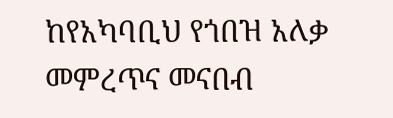ከየአካባቢህ የጎበዝ አለቃ መምረጥና መናበብ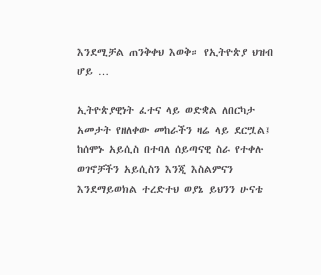እንደሚቻል ጠንቅቀህ እወቅ። የኢትዮጵያ ህዝብ ሆይ …

ኢትዮጵያዊነት ፈተና ላይ ወድቋል ለበርካታ አመታት የዘለቀው መከራችን ዛሬ ላይ ደርሧል፤ ከሰሞኑ አይሲስ በተባለ ሰይጣናዊ ስራ የተቀሉ ወገኖቻችን አይሲስን እንጂ እስልምናን እንደማይወክል ተረድተህ ወያኔ ይህንን ሁናቴ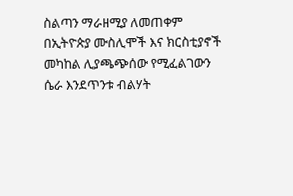ስልጣን ማራዘሚያ ለመጠቀም በኢትዮጵያ ሙስሊሞች እና ክርስቲያኖች መካከል ሊያጫጭሰው የሚፈልገውን ሴራ እንደጥንቱ ብልሃት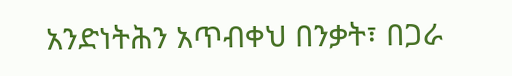አንድነትሕን አጥብቀህ በንቃት፣ በጋራ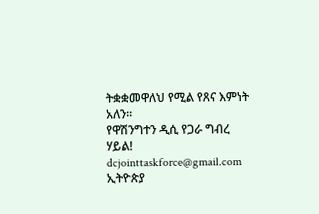ትቋቋመዋለህ የሚል የጸና እምነት አለን።
የዋሽንግተን ዲሲ የጋራ ግብረ ሃይል!
dcjointtaskforce@gmail.com
ኢትዮጵያ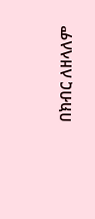በክብር ለዘላለም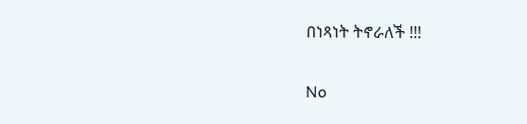በነጻነት ትኖራለች !!!

No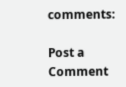comments:

Post a Comment